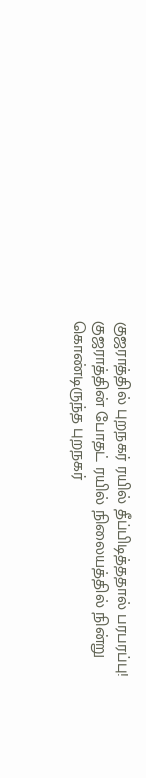குஜராத்தில் புறநகர் ரயில் தீப்பிடித்ததால் பரபரப்பு!
குஜராத்தின் போதட் ரயில் நிலையத்தில் நின்று கொண்டிருந்த புறநகர்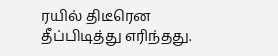ரயில் திடீரென தீப்பிடித்து எரிந்தது.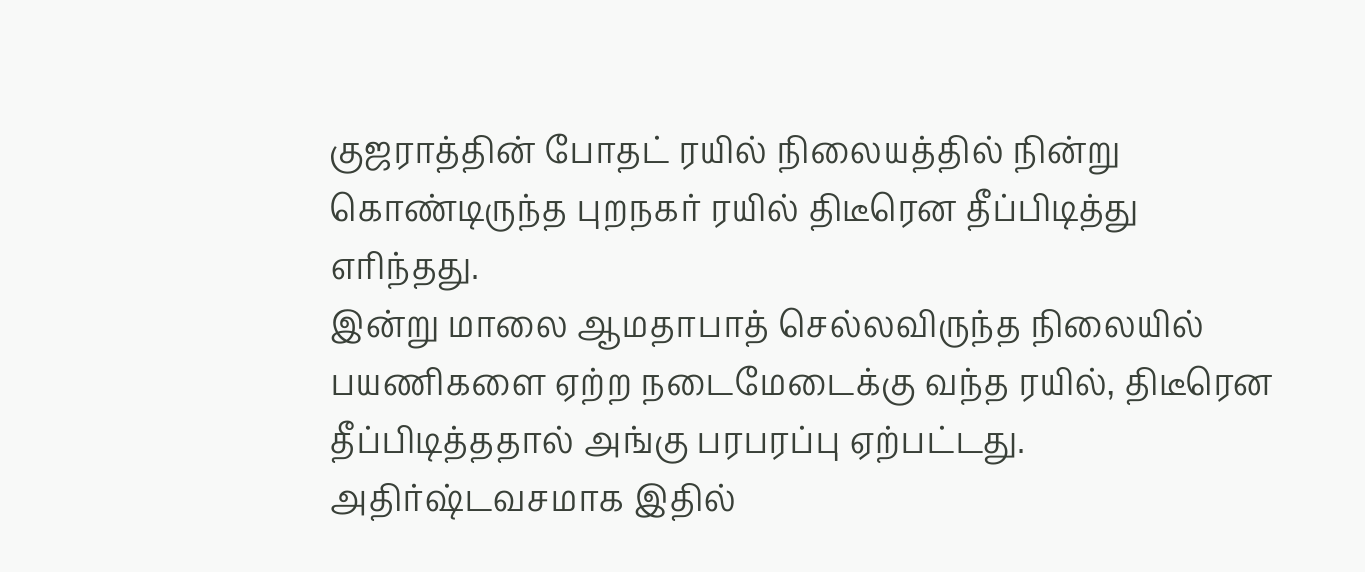குஜராத்தின் போதட் ரயில் நிலையத்தில் நின்று கொண்டிருந்த புறநகர் ரயில் திடீரென தீப்பிடித்து எரிந்தது.
இன்று மாலை ஆமதாபாத் செல்லவிருந்த நிலையில் பயணிகளை ஏற்ற நடைமேடைக்கு வந்த ரயில், திடீரென தீப்பிடித்ததால் அங்கு பரபரப்பு ஏற்பட்டது.
அதிர்ஷ்டவசமாக இதில்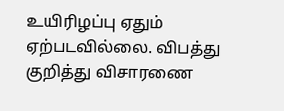உயிரிழப்பு ஏதும் ஏற்படவில்லை. விபத்து குறித்து விசாரணை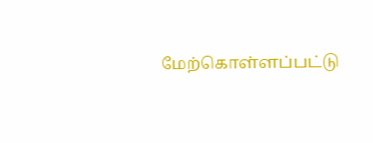மேற்கொள்ளப்பட்டு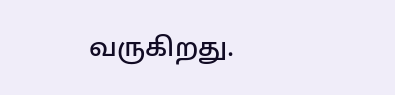வருகிறது.